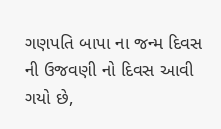ગણપતિ બાપા ના જન્મ દિવસ ની ઉજવણી નો દિવસ આવી ગયો છે,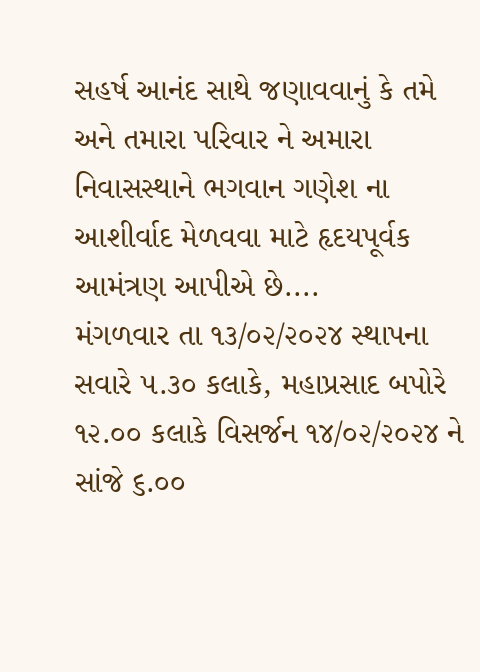સહર્ષ આનંદ સાથે જણાવવાનું કે તમે અને તમારા પરિવાર ને અમારા નિવાસસ્થાને ભગવાન ગણેશ ના આશીર્વાદ મેળવવા માટે હૃદયપૂર્વક આમંત્રણ આપીએ છે....
મંગળવાર તા ૧૩/૦૨/૨૦૨૪ સ્થાપના સવારે ૫.૩૦ કલાકે, મહાપ્રસાદ બપોરે ૧૨.૦૦ કલાકે વિસર્જન ૧૪/૦૨/૨૦૨૪ ને સાંજે ૬.૦૦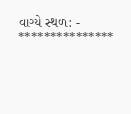વાગ્યે સ્થળ: - ***************